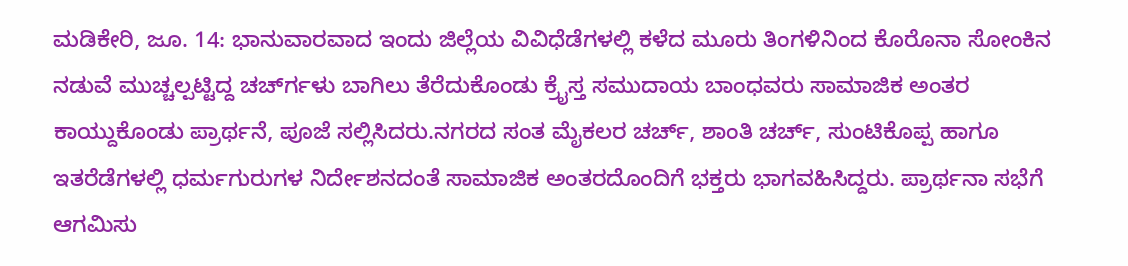ಮಡಿಕೇರಿ, ಜೂ. 14: ಭಾನುವಾರವಾದ ಇಂದು ಜಿಲ್ಲೆಯ ವಿವಿಧೆಡೆಗಳಲ್ಲಿ ಕಳೆದ ಮೂರು ತಿಂಗಳಿನಿಂದ ಕೊರೊನಾ ಸೋಂಕಿನ ನಡುವೆ ಮುಚ್ಚಲ್ಪಟ್ಟಿದ್ದ ಚರ್ಚ್‍ಗಳು ಬಾಗಿಲು ತೆರೆದುಕೊಂಡು ಕ್ರೈಸ್ತ ಸಮುದಾಯ ಬಾಂಧವರು ಸಾಮಾಜಿಕ ಅಂತರ ಕಾಯ್ದುಕೊಂಡು ಪ್ರಾರ್ಥನೆ, ಪೂಜೆ ಸಲ್ಲಿಸಿದರು.ನಗರದ ಸಂತ ಮೈಕಲರ ಚರ್ಚ್, ಶಾಂತಿ ಚರ್ಚ್, ಸುಂಟಿಕೊಪ್ಪ ಹಾಗೂ ಇತರೆಡೆಗಳಲ್ಲಿ ಧರ್ಮಗುರುಗಳ ನಿರ್ದೇಶನದಂತೆ ಸಾಮಾಜಿಕ ಅಂತರದೊಂದಿಗೆ ಭಕ್ತರು ಭಾಗವಹಿಸಿದ್ದರು. ಪ್ರಾರ್ಥನಾ ಸಭೆಗೆ ಆಗಮಿಸು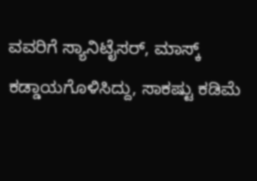ವವರಿಗೆ ಸ್ಯಾನಿಟೈಸರ್, ಮಾಸ್ಕ್ ಕಡ್ಡಾಯಗೊಳಿಸಿದ್ದು, ಸಾಕಷ್ಟು ಕಡಿಮೆ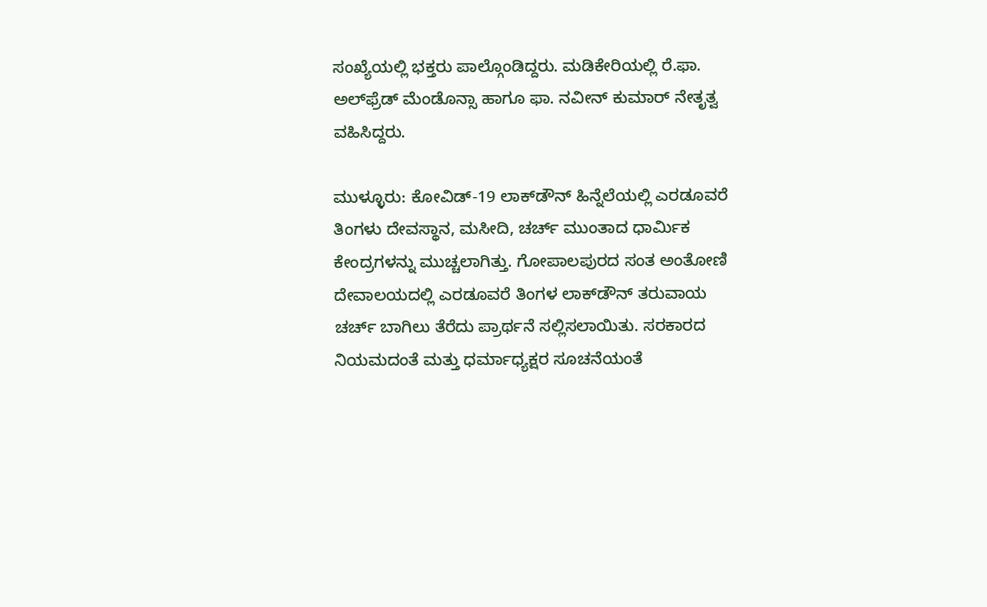ಸಂಖ್ಯೆಯಲ್ಲಿ ಭಕ್ತರು ಪಾಲ್ಗೊಂಡಿದ್ದರು. ಮಡಿಕೇರಿಯಲ್ಲಿ ರೆ.ಫಾ. ಅಲ್‍ಫ್ರೆಡ್ ಮೆಂಡೊನ್ಸಾ ಹಾಗೂ ಫಾ. ನವೀನ್ ಕುಮಾರ್ ನೇತೃತ್ವ ವಹಿಸಿದ್ದರು.

ಮುಳ್ಳೂರು: ಕೋವಿಡ್-19 ಲಾಕ್‍ಡೌನ್ ಹಿನ್ನೆಲೆಯಲ್ಲಿ ಎರಡೂವರೆ ತಿಂಗಳು ದೇವಸ್ಥಾನ, ಮಸೀದಿ, ಚರ್ಚ್ ಮುಂತಾದ ಧಾರ್ಮಿಕ ಕೇಂದ್ರಗಳನ್ನು ಮುಚ್ಚಲಾಗಿತ್ತು. ಗೋಪಾಲಪುರದ ಸಂತ ಅಂತೋಣಿ ದೇವಾಲಯದಲ್ಲಿ ಎರಡೂವರೆ ತಿಂಗಳ ಲಾಕ್‍ಡೌನ್ ತರುವಾಯ ಚರ್ಚ್ ಬಾಗಿಲು ತೆರೆದು ಪ್ರಾರ್ಥನೆ ಸಲ್ಲಿಸಲಾಯಿತು. ಸರಕಾರದ ನಿಯಮದಂತೆ ಮತ್ತು ಧರ್ಮಾಧ್ಯಕ್ಷರ ಸೂಚನೆಯಂತೆ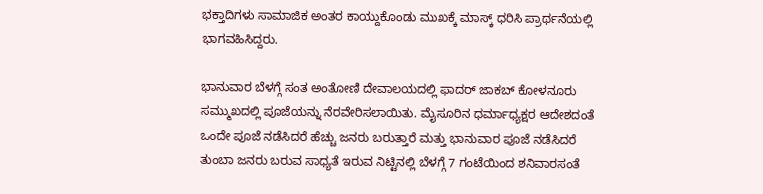ಭಕ್ತಾದಿಗಳು ಸಾಮಾಜಿಕ ಅಂತರ ಕಾಯ್ದುಕೊಂಡು ಮುಖಕ್ಕೆ ಮಾಸ್ಕ್ ಧರಿಸಿ ಪ್ರಾರ್ಥನೆಯಲ್ಲಿ ಭಾಗವಹಿಸಿದ್ದರು.

ಭಾನುವಾರ ಬೆಳಗ್ಗೆ ಸಂತ ಅಂತೋಣಿ ದೇವಾಲಯದಲ್ಲಿ ಫಾದರ್ ಜಾಕಬ್ ಕೋಳನೂರು ಸಮ್ಮುಖದಲ್ಲಿ ಪೂಜೆಯನ್ನು ನೆರವೇರಿಸಲಾಯಿತು. ಮೈಸೂರಿನ ಧರ್ಮಾಧ್ಯಕ್ಷರ ಆದೇಶದಂತೆ ಒಂದೇ ಪೂಜೆ ನಡೆಸಿದರೆ ಹೆಚ್ಚು ಜನರು ಬರುತ್ತಾರೆ ಮತ್ತು ಭಾನುವಾರ ಪೂಜೆ ನಡೆಸಿದರೆ ತುಂಬಾ ಜನರು ಬರುವ ಸಾಧ್ಯತೆ ಇರುವ ನಿಟ್ಟಿನಲ್ಲಿ ಬೆಳಗ್ಗೆ 7 ಗಂಟೆಯಿಂದ ಶನಿವಾರಸಂತೆ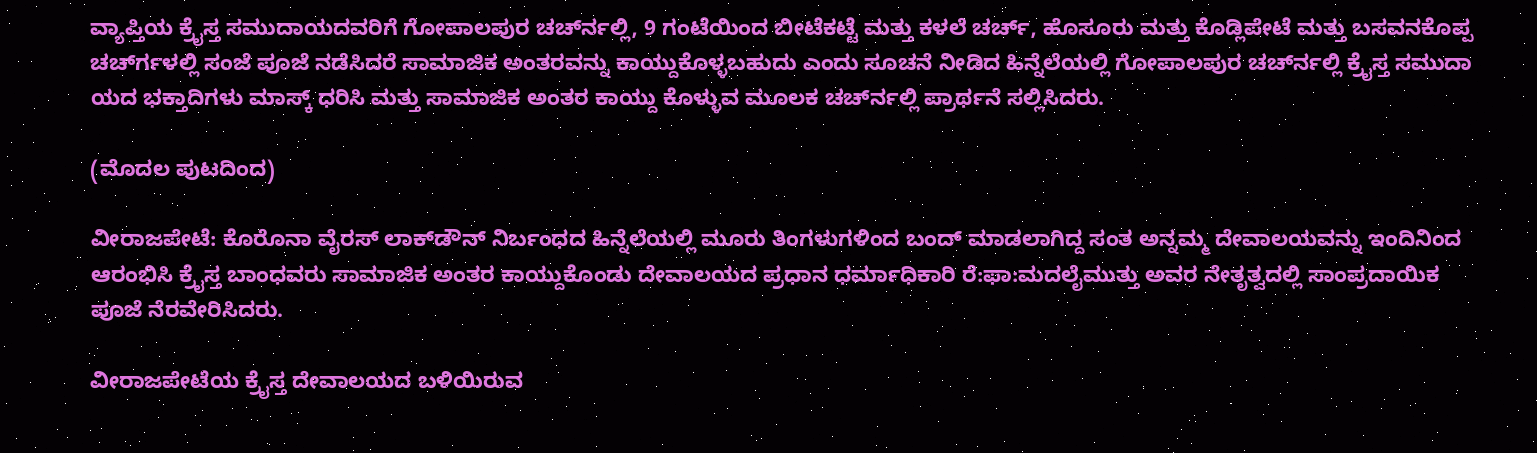ವ್ಯಾಪ್ತಿಯ ಕ್ರೈಸ್ತ ಸಮುದಾಯದವರಿಗೆ ಗೋಪಾಲಪುರ ಚರ್ಚ್‍ನಲ್ಲಿ, 9 ಗಂಟೆಯಿಂದ ಬೀಟೆಕಟ್ಟೆ ಮತ್ತು ಕಳಲೆ ಚರ್ಚ್, ಹೊಸೂರು ಮತ್ತು ಕೊಡ್ಲಿಪೇಟೆ ಮತ್ತು ಬಸವನಕೊಪ್ಪ ಚರ್ಚ್‍ಗಳಲ್ಲಿ ಸಂಜೆ ಪೂಜೆ ನಡೆಸಿದರೆ ಸಾಮಾಜಿಕ ಅಂತರವನ್ನು ಕಾಯ್ದುಕೊಳ್ಳಬಹುದು ಎಂದು ಸೂಚನೆ ನೀಡಿದ ಹಿನ್ನೆಲೆಯಲ್ಲಿ ಗೋಪಾಲಪುರ ಚರ್ಚ್‍ನಲ್ಲಿ ಕ್ರೈಸ್ತ ಸಮುದಾ ಯದ ಭಕ್ತಾದಿಗಳು ಮಾಸ್ಕ್ ಧರಿಸಿ ಮತ್ತು ಸಾಮಾಜಿಕ ಅಂತರ ಕಾಯ್ದು ಕೊಳ್ಳುವ ಮೂಲಕ ಚರ್ಚ್‍ನಲ್ಲಿ ಪ್ರಾರ್ಥನೆ ಸಲ್ಲಿಸಿದರು.

(ಮೊದಲ ಪುಟದಿಂದ)

ವೀರಾಜಪೇಟೆ: ಕೊರೊನಾ ವೈರಸ್ ಲಾಕ್‍ಡೌನ್ ನಿರ್ಬಂಧದ ಹಿನ್ನೆಲೆಯಲ್ಲಿ ಮೂರು ತಿಂಗಳುಗಳಿಂದ ಬಂದ್ ಮಾಡಲಾಗಿದ್ದ ಸಂತ ಅನ್ನಮ್ಮ ದೇವಾಲಯವನ್ನು ಇಂದಿನಿಂದ ಆರಂಭಿಸಿ ಕ್ರೈಸ್ತ ಬಾಂಧವರು ಸಾಮಾಜಿಕ ಅಂತರ ಕಾಯ್ದುಕೊಂಡು ದೇವಾಲಯದ ಪ್ರಧಾನ ಧರ್ಮಾಧಿಕಾರಿ ರೆ:ಫಾ:ಮದಲೈಮುತ್ತು ಅವರ ನೇತೃತ್ವದಲ್ಲಿ ಸಾಂಪ್ರದಾಯಿಕ ಪೂಜೆ ನೆರವೇರಿಸಿದರು.

ವೀರಾಜಪೇಟೆಯ ಕ್ರೈಸ್ತ ದೇವಾಲಯದ ಬಳಿಯಿರುವ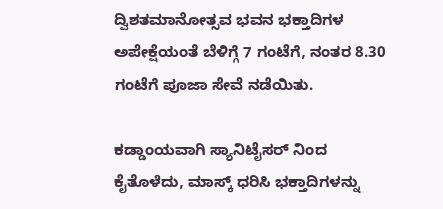ದ್ವಿಶತಮಾನೋತ್ಸವ ಭವನ ಭಕ್ತಾದಿಗಳ ಅಪೇಕ್ಷೆಯಂತೆ ಬೆಳಿಗ್ಗೆ 7 ಗಂಟೆಗೆ, ನಂತರ 8.30 ಗಂಟೆಗೆ ಪೂಜಾ ಸೇವೆ ನಡೆಯಿತು.

ಕಡ್ಡಾಂಯವಾಗಿ ಸ್ಯಾನಿಟೈಸರ್ ನಿಂದ ಕೈತೊಳೆದು, ಮಾಸ್ಕ್ ಧರಿಸಿ ಭಕ್ತಾದಿಗಳನ್ನು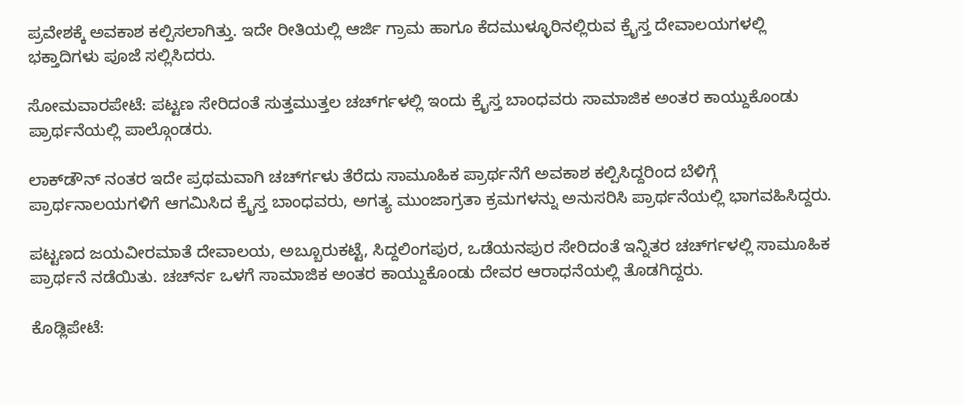ಪ್ರವೇಶಕ್ಕೆ ಅವಕಾಶ ಕಲ್ಪಿಸಲಾಗಿತ್ತು. ಇದೇ ರೀತಿಯಲ್ಲಿ ಆರ್ಜಿ ಗ್ರಾಮ ಹಾಗೂ ಕೆದಮುಳ್ಳೂರಿನಲ್ಲಿರುವ ಕ್ರೈಸ್ತ ದೇವಾಲಯಗಳಲ್ಲಿ ಭಕ್ತಾದಿಗಳು ಪೂಜೆ ಸಲ್ಲಿಸಿದರು.

ಸೋಮವಾರಪೇಟೆ: ಪಟ್ಟಣ ಸೇರಿದಂತೆ ಸುತ್ತಮುತ್ತಲ ಚರ್ಚ್‍ಗಳಲ್ಲಿ ಇಂದು ಕ್ರೈಸ್ತ ಬಾಂಧವರು ಸಾಮಾಜಿಕ ಅಂತರ ಕಾಯ್ದುಕೊಂಡು ಪ್ರಾರ್ಥನೆಯಲ್ಲಿ ಪಾಲ್ಗೊಂಡರು.

ಲಾಕ್‍ಡೌನ್ ನಂತರ ಇದೇ ಪ್ರಥಮವಾಗಿ ಚರ್ಚ್‍ಗಳು ತೆರೆದು ಸಾಮೂಹಿಕ ಪ್ರಾರ್ಥನೆಗೆ ಅವಕಾಶ ಕಲ್ಪಿಸಿದ್ದರಿಂದ ಬೆಳಿಗ್ಗೆ ಪ್ರಾರ್ಥನಾಲಯಗಳಿಗೆ ಆಗಮಿಸಿದ ಕ್ರೈಸ್ತ ಬಾಂಧವರು, ಅಗತ್ಯ ಮುಂಜಾಗ್ರತಾ ಕ್ರಮಗಳನ್ನು ಅನುಸರಿಸಿ ಪ್ರಾರ್ಥನೆಯಲ್ಲಿ ಭಾಗವಹಿಸಿದ್ದರು.

ಪಟ್ಟಣದ ಜಯವೀರಮಾತೆ ದೇವಾಲಯ, ಅಬ್ಬೂರುಕಟ್ಟೆ, ಸಿದ್ದಲಿಂಗಪುರ, ಒಡೆಯನಪುರ ಸೇರಿದಂತೆ ಇನ್ನಿತರ ಚರ್ಚ್‍ಗಳಲ್ಲಿ ಸಾಮೂಹಿಕ ಪ್ರಾರ್ಥನೆ ನಡೆಯಿತು. ಚರ್ಚ್‍ನ ಒಳಗೆ ಸಾಮಾಜಿಕ ಅಂತರ ಕಾಯ್ದುಕೊಂಡು ದೇವರ ಆರಾಧನೆಯಲ್ಲಿ ತೊಡಗಿದ್ದರು.

ಕೊಡ್ಲಿಪೇಟೆ: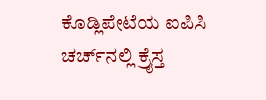ಕೊಡ್ಲಿಪೇಟೆಯ ಐಪಿಸಿ ಚರ್ಚ್‍ನಲ್ಲಿ ಕ್ರೈಸ್ತ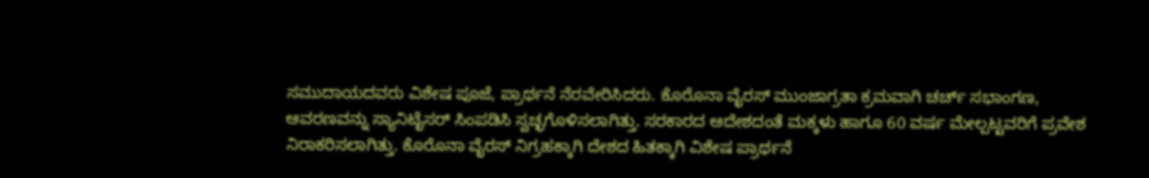ಸಮುದಾಯದವರು ವಿಶೇಷ ಪೂಜೆ, ಪ್ರಾರ್ಥನೆ ನೆರವೇರಿಸಿದರು. ಕೊರೊನಾ ವೈರಸ್ ಮುಂಜಾಗ್ರತಾ ಕ್ರಮವಾಗಿ ಚರ್ಚ್ ಸಭಾಂಗಣ, ಆವರಣವನ್ನು ಸ್ಯಾನಿಟೈಸರ್ ಸಿಂಪಡಿಸಿ ಸ್ವಚ್ಛಗೊಳಿಸಲಾಗಿತ್ತು. ಸರಕಾರದ ಆದೇಶದಂತೆ ಮಕ್ಕಳು ಹಾಗೂ 60 ವರ್ಷ ಮೇಲ್ಪಟ್ಟವರಿಗೆ ಪ್ರವೇಶ ನಿರಾಕರಿಸಲಾಗಿತ್ತು. ಕೊರೊನಾ ವೈರಸ್ ನಿಗ್ರಹಕ್ಕಾಗಿ ದೇಶದ ಹಿತಕ್ಕಾಗಿ ವಿಶೇಷ ಪ್ರಾರ್ಥನೆ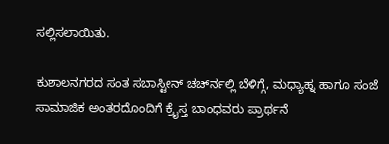ಸಲ್ಲಿಸಲಾಯಿತು.

ಕುಶಾಲನಗರದ ಸಂತ ಸಬಾಸ್ಟೀನ್ ಚರ್ಚ್‍ನಲ್ಲಿ ಬೆಳಿಗ್ಗೆ, ಮಧ್ಯಾಹ್ನ ಹಾಗೂ ಸಂಜೆ ಸಾಮಾಜಿಕ ಅಂತರದೊಂದಿಗೆ ಕ್ರೈಸ್ತ ಬಾಂಧವರು ಪ್ರಾರ್ಥನೆ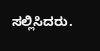ಸಲ್ಲಿಸಿದರು.